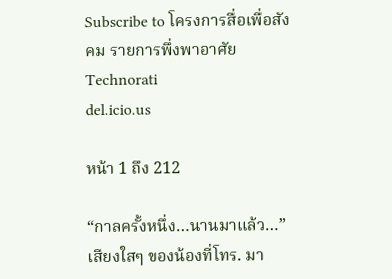Subscribe to โครงการสื่อเพื่อสังคม รายการพึ่งพาอาศัย
Technorati
del.icio.us

หน้า 1 ถึง 212

“กาลครั้งหนึ่ง…นานมาแล้ว…” เสียงใสๆ ของน้องที่โทร. มา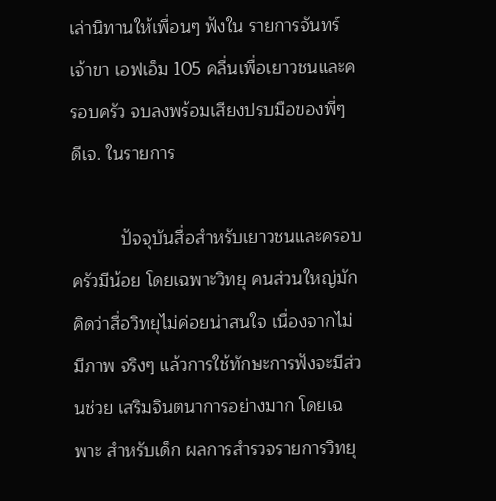เล่านิทานให้เพื่อนๆ ฟังใน รายการจันทร์เจ้าขา เอฟเอ็ม 105 คลื่นเพื่อเยาวชนและครอบครัว จบลงพร้อมเสียงปรบมือของพี่ๆ ดีเจ. ในรายการ

          ปัจจุบันสื่อสำหรับเยาวชนและครอบครัวมีน้อย โดยเฉพาะวิทยุ คนส่วนใหญ่มักคิดว่าสื่อวิทยุไม่ค่อยน่าสนใจ เนื่องจากไม่มีภาพ จริงๆ แล้วการใช้ทักษะการฟังจะมีส่วนช่วย เสริมจินตนาการอย่างมาก โดยเฉพาะ สำหรับเด็ก ผลการสำรวจรายการวิทยุ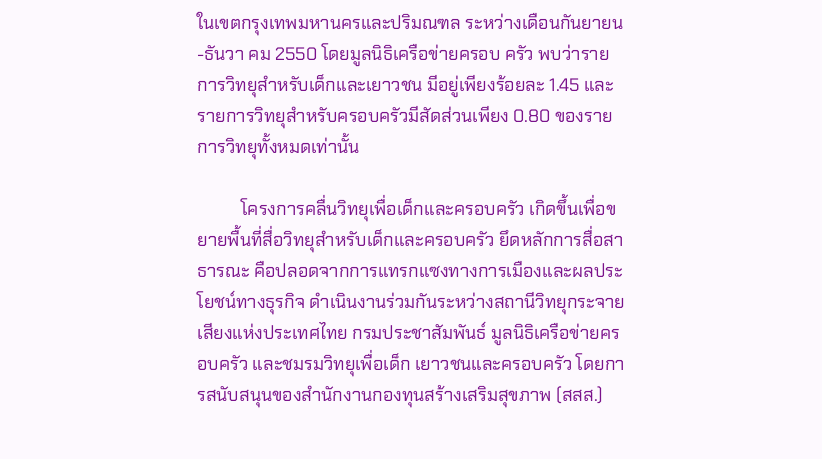ในเขตกรุงเทพมหานครและปริมณฑล ระหว่างเดือนกันยายน-ธันวา คม 2550 โดยมูลนิธิเครือข่ายครอบ ครัว พบว่ารายการวิทยุสำหรับเด็กและเยาวชน มีอยู่เพียงร้อยละ 1.45 และรายการวิทยุสำหรับครอบครัวมีสัดส่วนเพียง 0.80 ของรายการวิทยุทั้งหมดเท่านั้น

          โครงการคลื่นวิทยุเพื่อเด็กและครอบครัว เกิดขึ้นเพื่อขยายพื้นที่สื่อวิทยุสำหรับเด็กและครอบครัว ยึดหลักการสื่อสาธารณะ คือปลอดจากการแทรกแซงทางการเมืองและผลประโยชน์ทางธุรกิจ ดำเนินงานร่วมกันระหว่างสถานีวิทยุกระจายเสียงแห่งประเทศไทย กรมประชาสัมพันธ์ มูลนิธิเครือข่ายครอบครัว และชมรมวิทยุเพื่อเด็ก เยาวชนและครอบครัว โดยการสนับสนุนของสำนักงานกองทุนสร้างเสริมสุขภาพ (สสส.)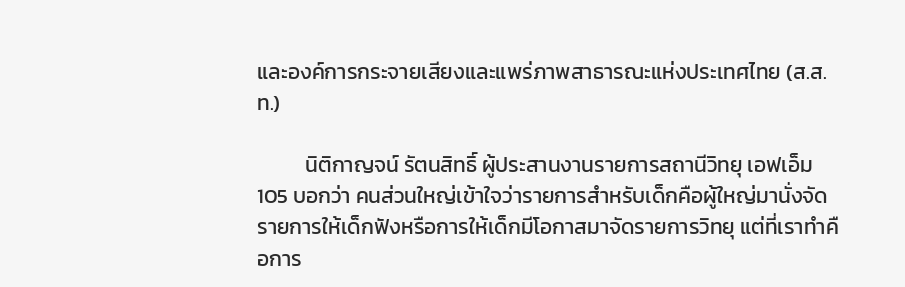และองค์การกระจายเสียงและแพร่ภาพสาธารณะแห่งประเทศไทย (ส.ส.ท.)

          นิติกาญจน์ รัตนสิทธิ์ ผู้ประสานงานรายการสถานีวิทยุ เอฟเอ็ม 105 บอกว่า คนส่วนใหญ่เข้าใจว่ารายการสำหรับเด็กคือผู้ใหญ่มานั่งจัดรายการให้เด็กฟังหรือการให้เด็กมีโอกาสมาจัดรายการวิทยุ แต่ที่เราทำคือการ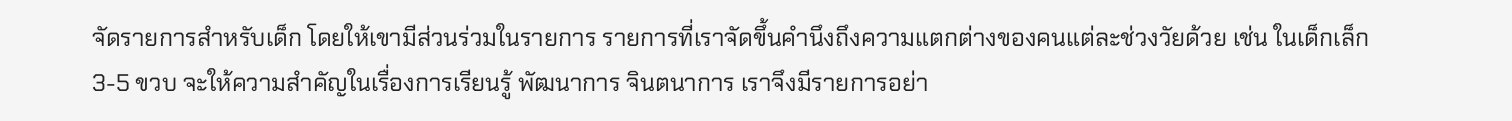จัดรายการสำหรับเด็ก โดยให้เขามีส่วนร่วมในรายการ รายการที่เราจัดขึ้นคำนึงถึงความแตกต่างของคนแต่ละช่วงวัยด้วย เช่น ในเด็กเล็ก 3-5 ขวบ จะให้ความสำคัญในเรื่องการเรียนรู้ พัฒนาการ จินตนาการ เราจึงมีรายการอย่า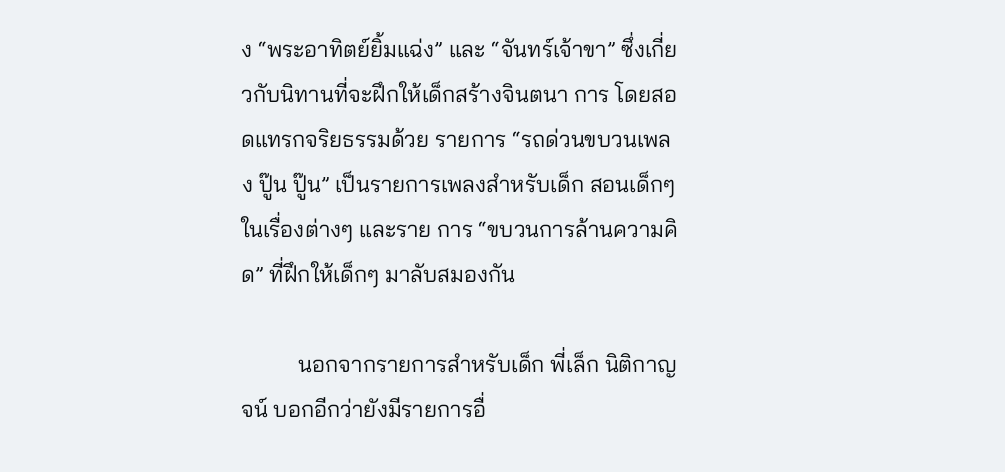ง “พระอาทิตย์ยิ้มแฉ่ง” และ “จันทร์เจ้าขา” ซึ่งเกี่ยวกับนิทานที่จะฝึกให้เด็กสร้างจินตนา การ โดยสอดแทรกจริยธรรมด้วย รายการ “รถด่วนขบวนเพลง ปู๊น ปู๊น” เป็นรายการเพลงสำหรับเด็ก สอนเด็กๆ ในเรื่องต่างๆ และราย การ “ขบวนการล้านความคิด” ที่ฝึกให้เด็กๆ มาลับสมองกัน

          นอกจากรายการสำหรับเด็ก พี่เล็ก นิติกาญจน์ บอกอีกว่ายังมีรายการอื่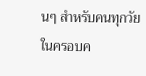นๆ สำหรับคนทุกวัยในครอบค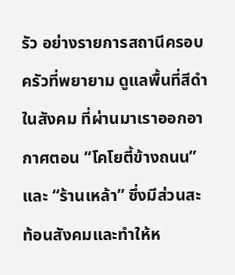รัว อย่างรายการสถานีครอบครัวที่พยายาม ดูแลพื้นที่สีดำในสังคม ที่ผ่านมาเราออกอากาศตอน “โคโยตี้ข้างถนน” และ “ร้านเหล้า” ซึ่งมีส่วนสะท้อนสังคมและทำให้ห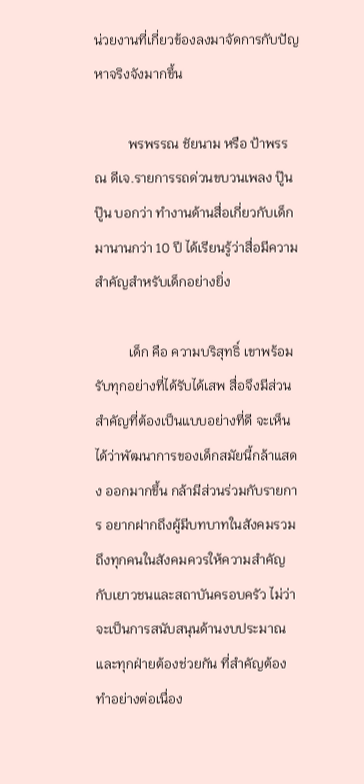น่วยงานที่เกี่ยวข้องลงมาจัดการกับปัญหาจริงจังมากขึ้น

          พรพรรณ ชัยนาม หรือ ป้าพรรณ ดีเจ.รายการรถด่วนขบวนเพลง ปู๊น ปู๊น บอกว่า ทำงานด้านสื่อเกี่ยวกับเด็กมานานกว่า 10 ปี ได้เรียนรู้ว่าสื่อมีความ สำคัญสำหรับเด็กอย่างยิ่ง

          เด็ก คือ ความบริสุทธิ์ เขาพร้อมรับทุกอย่างที่ได้รับได้เสพ สื่อจึงมีส่วนสำคัญที่ต้องเป็นแบบอย่างที่ดี จะเห็นได้ว่าพัฒนาการของเด็กสมัยนี้กล้าแสดง ออกมากขึ้น กล้ามีส่วนร่วมกับรายการ อยากฝากถึงผู้มีบทบาทในสังคมรวมถึงทุกคนในสังคมควรให้ความสำคัญกับเยาวชนและสถาบันครอบครัว ไม่ว่าจะเป็นการสนับสนุนด้านงบประมาณ และทุกฝ่ายต้องช่วยกัน ที่สำคัญต้องทำอย่างต่อเนื่อง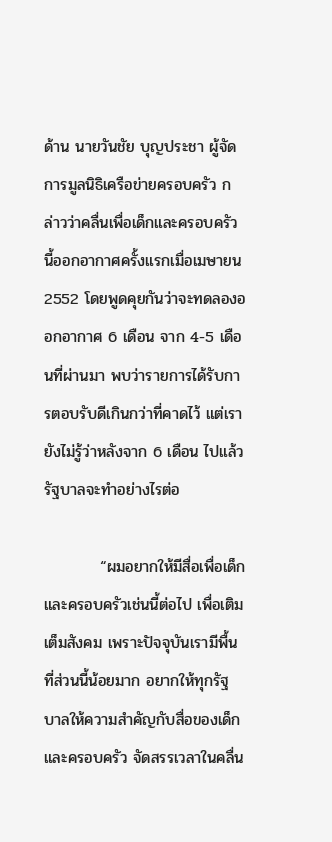ด้าน นายวันชัย บุญประชา ผู้จัดการมูลนิธิเครือข่ายครอบครัว กล่าวว่าคลื่นเพื่อเด็กและครอบครัวนี้ออกอากาศครั้งแรกเมื่อเมษายน 2552 โดยพูดคุยกันว่าจะทดลองออกอากาศ 6 เดือน จาก 4-5 เดือนที่ผ่านมา พบว่ารายการได้รับการตอบรับดีเกินกว่าที่คาดไว้ แต่เรายังไม่รู้ว่าหลังจาก 6 เดือน ไปแล้วรัฐบาลจะทำอย่างไรต่อ

          “ผมอยากให้มีสื่อเพื่อเด็กและครอบครัวเช่นนี้ต่อไป เพื่อเติมเต็มสังคม เพราะปัจจุบันเรามีพื้นที่ส่วนนี้น้อยมาก อยากให้ทุกรัฐบาลให้ความสำคัญกับสื่อของเด็กและครอบครัว จัดสรรเวลาในคลื่น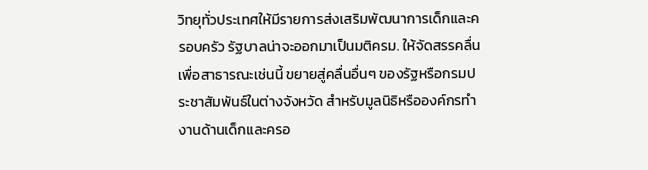วิทยุทั่วประเทศให้มีรายการส่งเสริมพัฒนาการเด็กและครอบครัว รัฐบาลน่าจะออกมาเป็นมติครม. ให้จัดสรรคลื่นเพื่อสาธารณะเช่นนี้ ขยายสู่คลื่นอื่นๆ ของรัฐหรือกรมประชาสัมพันธ์ในต่างจังหวัด สำหรับมูลนิธิหรือองค์กรทำงานด้านเด็กและครอ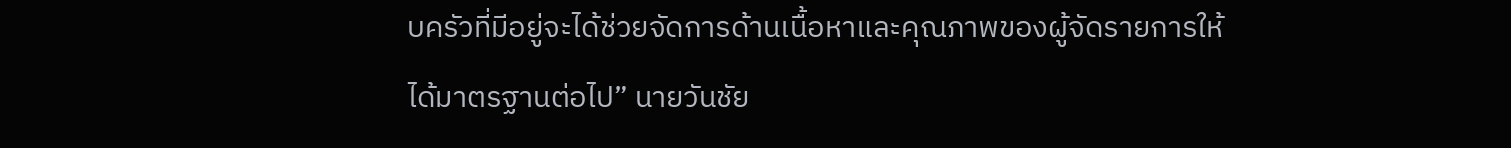บครัวที่มีอยู่จะได้ช่วยจัดการด้านเนื้อหาและคุณภาพของผู้จัดรายการให้ได้มาตรฐานต่อไป” นายวันชัย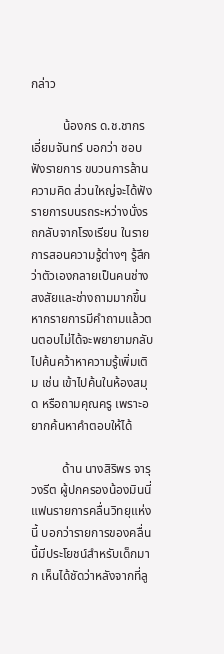กล่าว

          น้องกร ด.ช.ชากร เอี่ยมจันทร์ บอกว่า ชอบฟังรายการ ขบวนการล้านความคิด ส่วนใหญ่จะได้ฟังรายการบนรถระหว่างนั่งรถกลับจากโรงเรียน ในรายการสอนความรู้ต่างๆ รู้สึกว่าตัวเองกลายเป็นคนช่างสงสัยและช่างถามมากขึ้น หากรายการมีคำถามแล้วตนตอบไม่ได้จะพยายามกลับไปค้นคว้าหาความรู้เพิ่มเติม เช่น เข้าไปค้นในห้องสมุด หรือถามคุณครู เพราะอยากค้นหาคำตอบให้ได้

          ด้าน นางสิริพร จารุวงรีต ผู้ปกครองน้องมินนี่ แฟนรายการคลื่นวิทยุแห่งนี้ บอกว่ารายการของคลื่นนี้มีประโยชน์สำหรับเด็กมาก เห็นได้ชัดว่าหลังจากที่ลู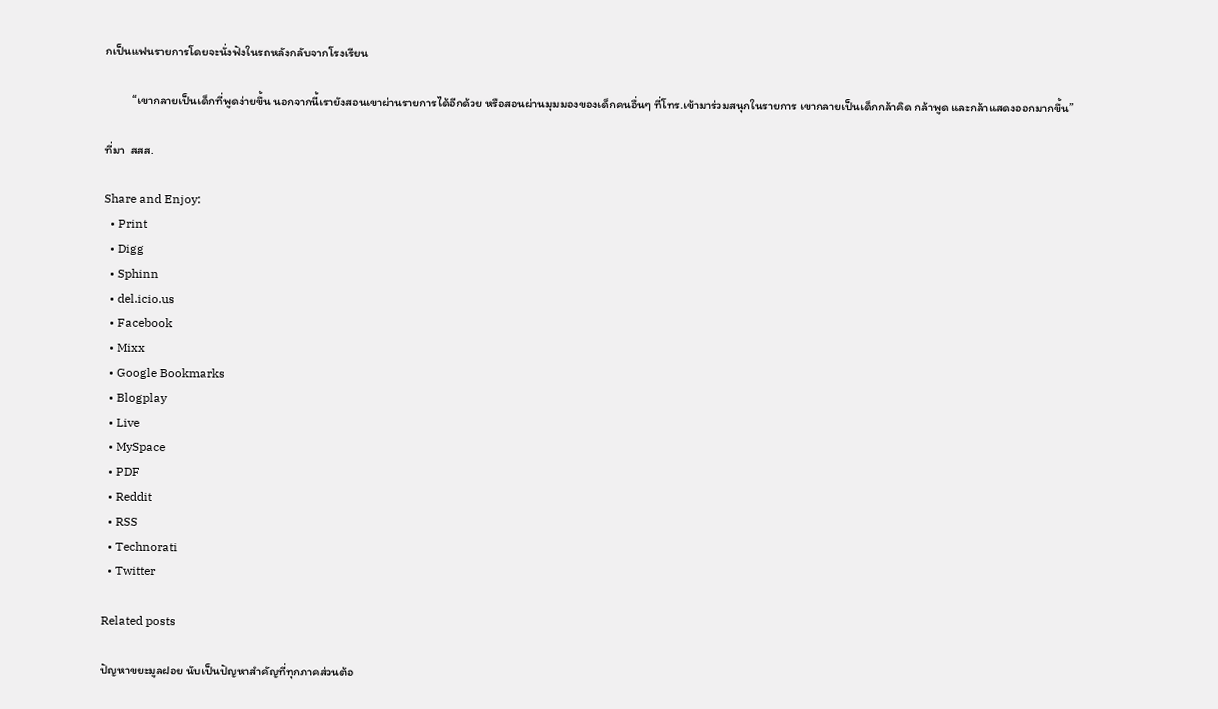กเป็นแฟนรายการโดยจะนั่งฟังในรถหลังกลับจากโรงเรียน

          “เขากลายเป็นเด็กที่พูดง่ายขึ้น นอกจากนี้เรายังสอนเขาผ่านรายการได้อีกด้วย หรือสอนผ่านมุมมองของเด็กคนอื่นๆ ที่โทร.เข้ามาร่วมสนุกในรายการ เขากลายเป็นเด็กกล้าคิด กล้าพูด และกล้าแสดงออกมากขึ้น”

ที่มา  สสส.

Share and Enjoy:
  • Print
  • Digg
  • Sphinn
  • del.icio.us
  • Facebook
  • Mixx
  • Google Bookmarks
  • Blogplay
  • Live
  • MySpace
  • PDF
  • Reddit
  • RSS
  • Technorati
  • Twitter

Related posts

ปัญหาขยะมูลฝอย นับเป็นปัญหาสำคัญที่ทุกภาคส่วนต้อ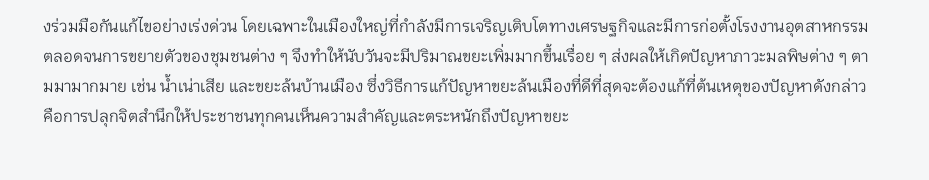งร่วมมือกันแก้ไขอย่างเร่งด่วน โดยเฉพาะในเมืองใหญ่ที่กำลังมีการเจริญเติบโตทางเศรษฐกิจและมีการก่อตั้งโรงงานอุตสาหกรรม ตลอดจนการขยายตัวของชุมชนต่าง ๆ จึงทำให้นับวันจะมีปริมาณขยะเพิ่มมากขึ้นเรื่อย ๆ ส่งผลให้เกิดปัญหาภาวะมลพิษต่าง ๆ ตามมามากมาย เช่น น้ำเน่าเสีย และขยะล้นบ้านเมือง ซึ่งวิธีการแก้ปัญหาขยะล้นเมืองที่ดีที่สุดจะต้องแก้ที่ต้นเหตุของปัญหาดังกล่าวคือการปลุกจิตสำนึกให้ประชาชนทุกคนเห็นความสำคัญและตระหนักถึงปัญหาขยะ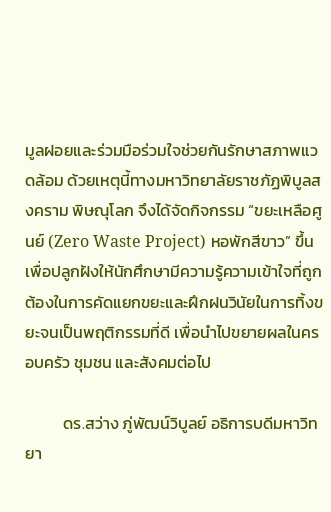มูลฝอยและร่วมมือร่วมใจช่วยกันรักษาสภาพแวดล้อม ด้วยเหตุนี้ทางมหาวิทยาลัยราชภัฏพิบูลสงคราม พิษณุโลก จึงได้จัดกิจกรรม “ขยะเหลือศูนย์ (Zero Waste Project) หอพักสีขาว” ขึ้น เพื่อปลูกฝังให้นักศึกษามีความรู้ความเข้าใจที่ถูกต้องในการคัดแยกขยะและฝึกฝนวินัยในการทิ้งขยะจนเป็นพฤติกรรมที่ดี เพื่อนำไปขยายผลในครอบครัว ชุมชน และสังคมต่อไป

          ดร.สว่าง ภู่พัฒน์วิบูลย์ อธิการบดีมหาวิทยา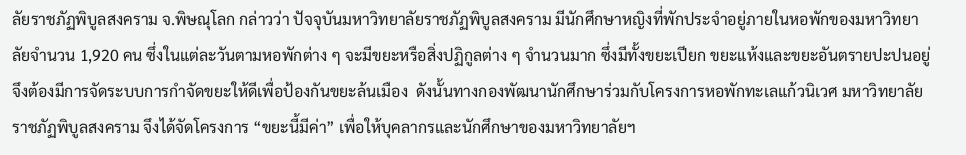ลัยราชภัฏพิบูลสงคราม จ.พิษณุโลก กล่าวว่า ปัจจุบันมหาวิทยาลัยราชภัฏพิบูลสงคราม มีนักศึกษาหญิงที่พักประจำอยู่ภายในหอพักของมหาวิทยาลัยจำนวน 1,920 คน ซึ่งในแต่ละวันตามหอพักต่าง ๆ จะมีขยะหรือสิ่งปฏิกูลต่าง ๆ จำนวนมาก ซึ่งมีทั้งขยะเปียก ขยะแห้งและขยะอันตรายปะปนอยู่  จึงต้องมีการจัดระบบการกำจัดขยะให้ดีเพื่อป้องกันขยะล้นเมือง  ดังนั้นทางกองพัฒนานักศึกษาร่วมกับโครงการหอพักทะเลแก้วนิเวศ มหาวิทยาลัยราชภัฏพิบูลสงคราม จึงได้จัดโครงการ “ขยะนี้มีค่า” เพื่อให้บุคลากรและนักศึกษาของมหาวิทยาลัยฯ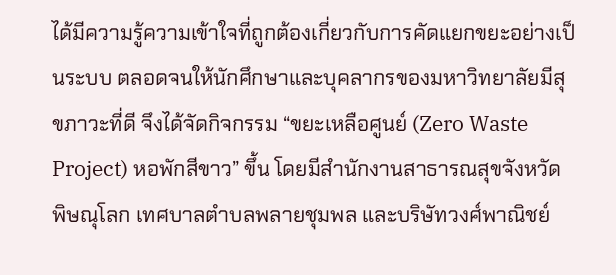ได้มีความรู้ความเข้าใจที่ถูกต้องเกี่ยวกับการคัดแยกขยะอย่างเป็นระบบ ตลอดจนให้นักศึกษาและบุคลากรของมหาวิทยาลัยมีสุขภาวะที่ดี จึงได้จัดกิจกรรม “ขยะเหลือศูนย์ (Zero Waste Project) หอพักสีขาว” ขึ้น โดยมีสำนักงานสาธารณสุขจังหวัดพิษณุโลก เทศบาลตำบลพลายชุมพล และบริษัทวงศ์พาณิชย์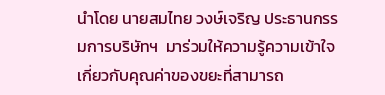นำโดย นายสมไทย วงษ์เจริญ ประธานกรรมการบริษัทฯ  มาร่วมให้ความรู้ความเข้าใจเกี่ยวกับคุณค่าของขยะที่สามารถ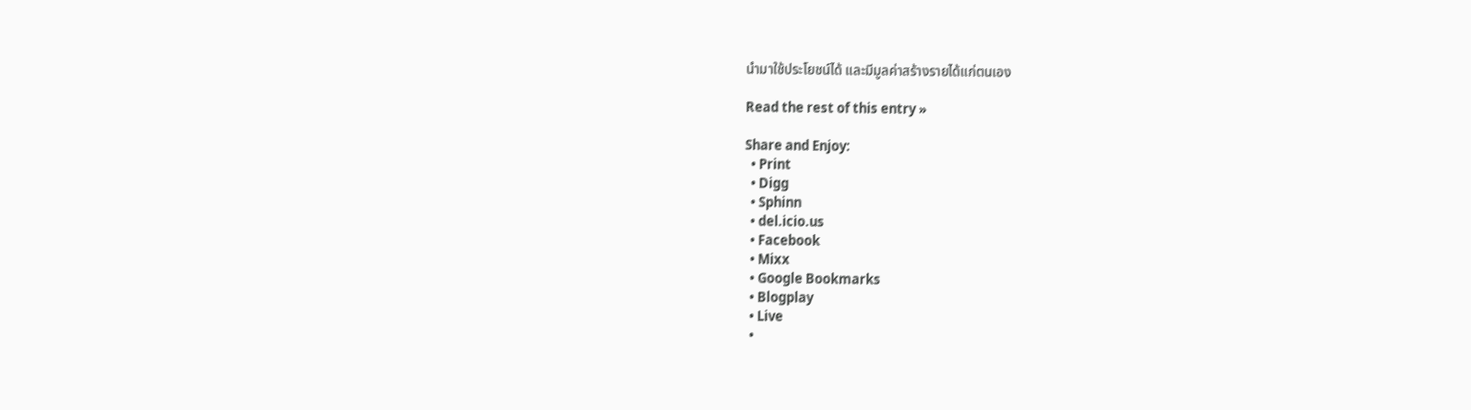นำมาใช้ประโยชน์ได้ และมีมูลค่าสร้างรายได้แก่ตนเอง

Read the rest of this entry »

Share and Enjoy:
  • Print
  • Digg
  • Sphinn
  • del.icio.us
  • Facebook
  • Mixx
  • Google Bookmarks
  • Blogplay
  • Live
  •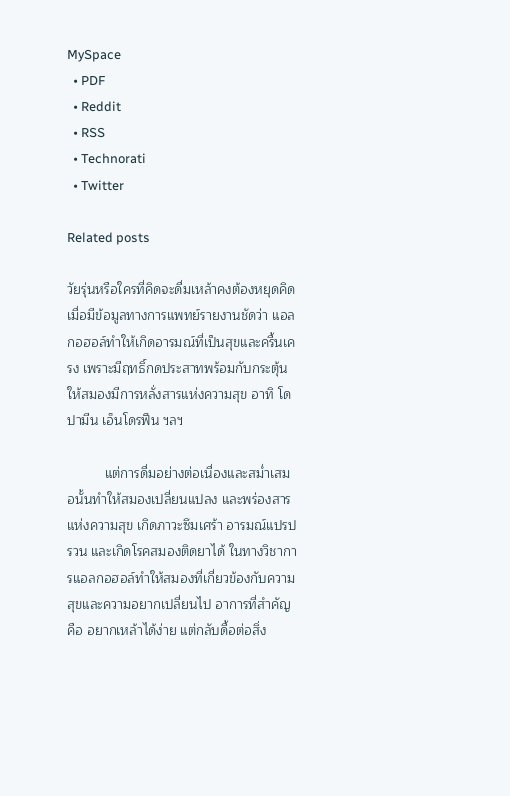MySpace
  • PDF
  • Reddit
  • RSS
  • Technorati
  • Twitter

Related posts

วัยรุ่นหรือใครที่คิดจะดื่มเหล้าคงต้องหยุดคิด เมื่อมีข้อมูลทางการแพทย์รายงานชัดว่า แอลกอฮอล์ทำให้เกิดอารมณ์ที่เป็นสุขและครื้นเครง เพราะมีฤทธิ์กดประสาทพร้อมกับกระตุ้นให้สมองมีการหลั่งสารแห่งความสุข อาทิ โดปามีน เอ็นโดรฟีน ฯลฯ

          แต่การดื่มอย่างต่อเนื่องและสม่ำเสมอนั้นทำให้สมองเปลี่ยนแปลง และพร่องสารแห่งความสุข เกิดภาวะซึมเศร้า อารมณ์แปรปรวน และเกิดโรคสมองติดยาได้ ในทางวิชาการแอลกอฮอล์ทำให้สมองที่เกี่ยวข้องกับความสุขและความอยากเปลี่ยนไป อาการที่สำคัญ คือ อยากเหล้าได้ง่าย แต่กลับดื้อต่อสิ่ง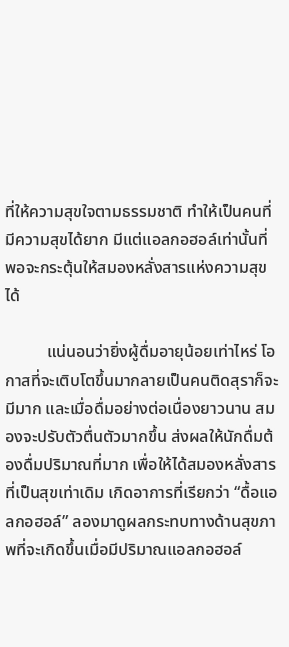ที่ให้ความสุขใจตามธรรมชาติ ทำให้เป็นคนที่มีความสุขได้ยาก มีแต่แอลกอฮอล์เท่านั้นที่พอจะกระตุ้นให้สมองหลั่งสารแห่งความสุขได้

          แน่นอนว่ายิ่งผู้ดื่มอายุน้อยเท่าไหร่ โอกาสที่จะเติบโตขึ้นมากลายเป็นคนติดสุราก็จะมีมาก และเมื่อดื่มอย่างต่อเนื่องยาวนาน สมองจะปรับตัวตื่นตัวมากขึ้น ส่งผลให้นักดื่มต้องดื่มปริมาณที่มาก เพื่อให้ได้สมองหลั่งสารที่เป็นสุขเท่าเดิม เกิดอาการที่เรียกว่า “ดื้อแอลกอฮอล์” ลองมาดูผลกระทบทางด้านสุขภาพที่จะเกิดขึ้นเมื่อมีปริมาณแอลกอฮอล์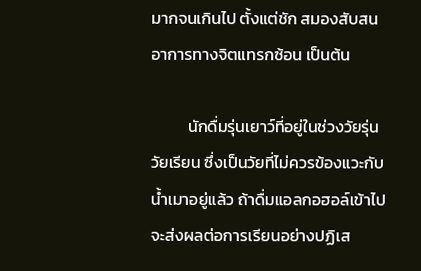มากจนเกินไป ตั้งแต่ชัก สมองสับสน อาการทางจิตแทรกซ้อน เป็นต้น

          นักดื่มรุ่นเยาว์ที่อยู่ในช่วงวัยรุ่นวัยเรียน ซึ่งเป็นวัยที่ไม่ควรข้องแวะกับน้ำเมาอยู่แล้ว ถ้าดื่มแอลกอฮอล์เข้าไปจะส่งผลต่อการเรียนอย่างปฏิเส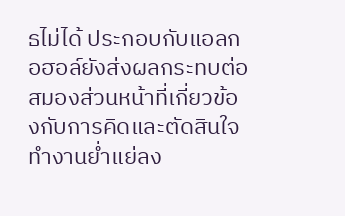ธไม่ได้ ประกอบกับแอลกอฮอล์ยังส่งผลกระทบต่อสมองส่วนหน้าที่เกี่ยวข้องกับการคิดและตัดสินใจทำงานย่ำแย่ลง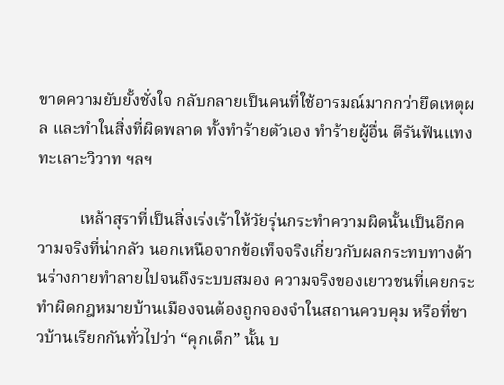ขาดความยับยั้งชั่งใจ กลับกลายเป็นคนที่ใช้อารมณ์มากกว่ายึดเหตุผล และทำในสิ่งที่ผิดพลาด ทั้งทำร้ายตัวเอง ทำร้ายผู้อื่น ตีรันฟันแทง ทะเลาะวิวาท ฯลฯ

          เหล้าสุราที่เป็นสิ่งเร่งเร้าให้วัยรุ่นกระทำความผิดนั้นเป็นอีกความจริงที่น่ากลัว นอกเหนือจากข้อเท็จจริงเกี่ยวกับผลกระทบทางด้านร่างกายทำลายไปจนถึงระบบสมอง ความจริงของเยาวชนที่เคยกระทำผิดกฎหมายบ้านเมืองจนต้องถูกจองจำในสถานควบคุม หรือที่ชาวบ้านเรียกกันทั่วไปว่า “คุกเด็ก” นั้น บ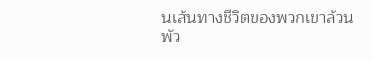นเส้นทางชีวิตของพวกเขาล้วนพัว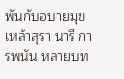พันกับอบายมุข เหล้าสุรา นารี การพนัน หลายบท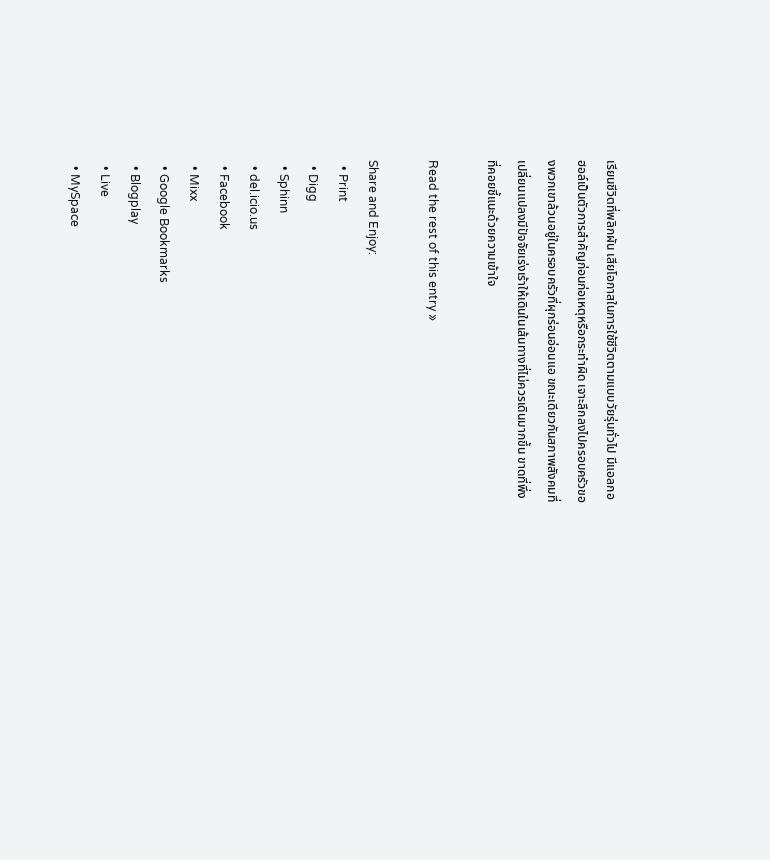เรียนชีวิตที่พลิกผัน เสียโอกาสในการใช้ชีวิตตามแบบวัยรุ่นทั่วไป มีแอลกอฮอล์เป็นตัวการสำคัญก่อนก่อเหตุหรือกระทำผิด เจาะลึกลงไปครอบครัวของพวกเขาล้วนอยู่ในครอบครัวที่ผุกร่อนอ่อนแอ ขณะเดียวกันสภาพสังคมที่เปลี่ยนแปลงมีปัจจัยเร่งเร้าให้เดินในเส้นทางที่ไม่ควรเดินมากขึ้น ขาดที่พึ่งที่คอยชี้แนะด้วยความเข้าใจ

Read the rest of this entry »

Share and Enjoy:
  • Print
  • Digg
  • Sphinn
  • del.icio.us
  • Facebook
  • Mixx
  • Google Bookmarks
  • Blogplay
  • Live
  • MySpace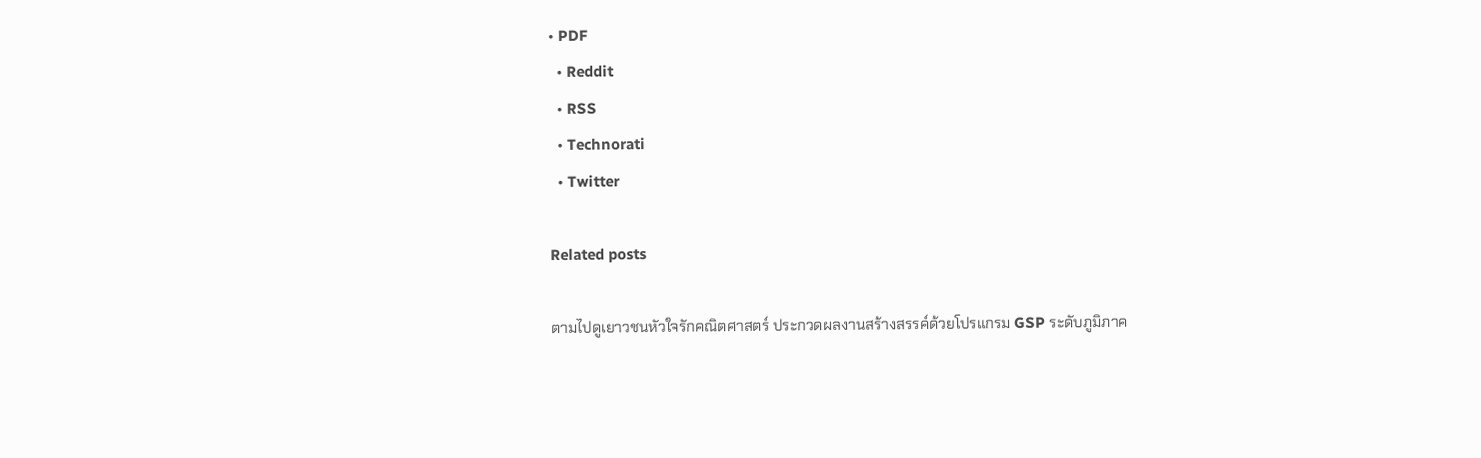• PDF
  • Reddit
  • RSS
  • Technorati
  • Twitter

Related posts

ตามไปดูเยาวชนหัวใจรักคณิตศาสตร์ ประกวดผลงานสร้างสรรค์ด้วยโปรแกรม GSP ระดับภูมิภาค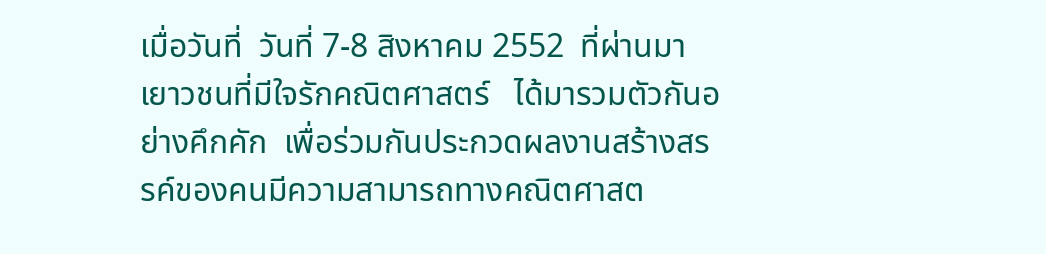เมื่อวันที่  วันที่ 7-8 สิงหาคม 2552  ที่ผ่านมา  เยาวชนที่มีใจรักคณิตศาสตร์   ได้มารวมตัวกันอย่างคึกคัก  เพื่อร่วมกันประกวดผลงานสร้างสรรค์ของคนมีความสามารถทางคณิตศาสต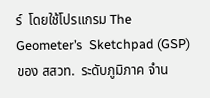ร์  โดยใช้โปรแกรม The  Geometer’s  Sketchpad (GSP) ของ สสวท.  ระดับภูมิภาค จำน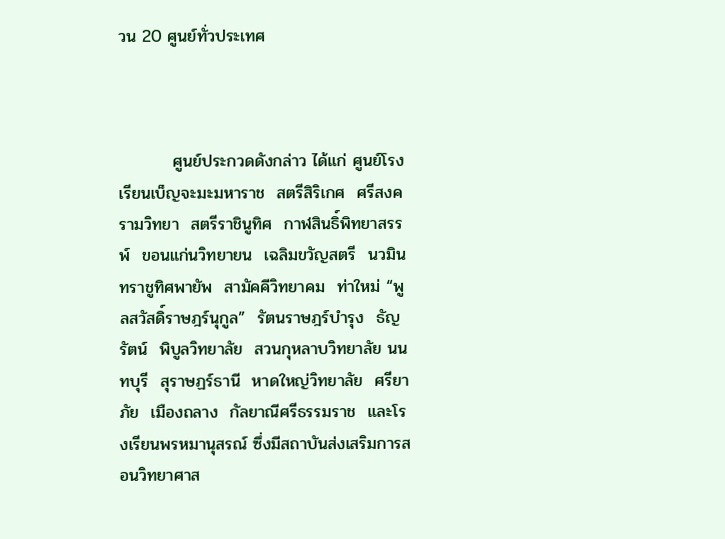วน 20 ศูนย์ทั่วประเทศ



         ศูนย์ประกวดดังกล่าว ได้แก่ ศูนย์โรงเรียนเบ็ญจะมะมหาราช  สตรีสิริเกศ  ศรีสงครามวิทยา  สตรีราชินูทิศ  กาฬสินธิ์พิทยาสรรพ์  ขอนแก่นวิทยายน  เฉลิมขวัญสตรี  นวมินทราชูทิศพายัพ  สามัคคีวิทยาคม  ท่าใหม่ “พูลสวัสดิ์ราษฎร์นุกูล”  รัตนราษฎร์บำรุง  ธัญรัตน์  พิบูลวิทยาลัย  สวนกุหลาบวิทยาลัย นนทบุรี  สุราษฏร์ธานี  หาดใหญ่วิทยาลัย  ศรียาภัย  เมืองถลาง  กัลยาณีศรีธรรมราช  และโรงเรียนพรหมานุสรณ์ ซึ่งมีสถาบันส่งเสริมการสอนวิทยาศาส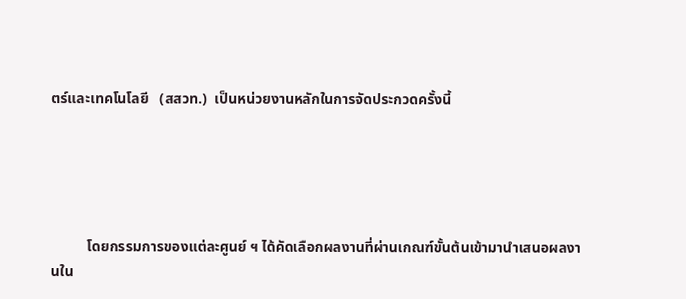ตร์และเทคโนโลยี   (สสวท.)  เป็นหน่วยงานหลักในการจัดประกวดครั้งนี้





          โดยกรรมการของแต่ละศูนย์ ฯ ได้คัดเลือกผลงานที่ผ่านเกณฑ์ขั้นต้นเข้ามานำเสนอผลงานใน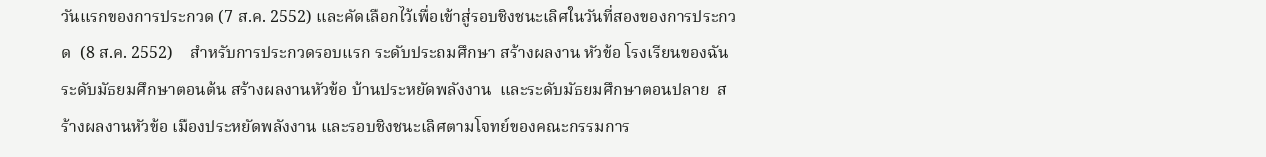วันแรกของการประกวด (7 ส.ค. 2552) และคัดเลือกไว้เพื่อเข้าสู่รอบชิงชนะเลิศในวันที่สองของการประกวด  (8 ส.ค. 2552)    สำหรับการประกวดรอบแรก ระดับประถมศึกษา สร้างผลงาน หัวข้อ โรงเรียนของฉัน ระดับมัธยมศึกษาตอนต้น สร้างผลงานหัวข้อ บ้านประหยัดพลังงาน  และระดับมัธยมศึกษาตอนปลาย  สร้างผลงานหัวข้อ เมืองประหยัดพลังงาน และรอบชิงชนะเลิศตามโจทย์ของคณะกรรมการ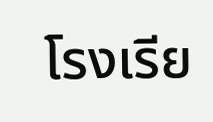โรงเรีย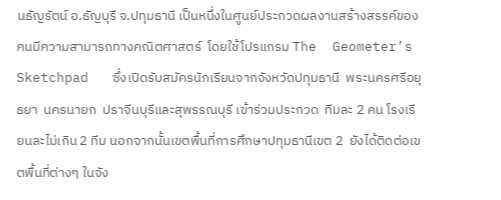นธัญรัตน์ อ.ธัญบุรี จ.ปทุมธานี เป็นหนึ่งในศูนย์ประกวดผลงานสร้างสรรค์ของคนมีความสามารถทางคณิตศาสตร์  โดยใช้โปรแกรม The  Geometer’s  Sketchpad   ซึ่งเปิดรับสมัครนักเรียนจากจังหวัดปทุมธานี  พระนครศรีอยุธยา  นครนายก  ปราจีนบุรีและสุพรรณบุรี เข้าร่วมประกวด  ทีมละ 2 คน โรงเรียนละไม่เกิน 2 ทีม นอกจากนั้นเขตพื้นที่การศึกษาปทุมธานีเขต 2  ยังได้ติดต่อเขตพื้นที่ต่างๆ ในจัง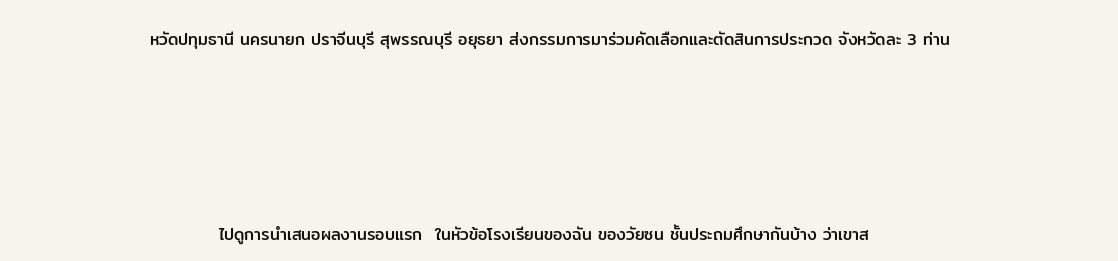หวัดปทุมธานี นครนายก ปราจีนบุรี สุพรรณบุรี อยุธยา ส่งกรรมการมาร่วมคัดเลือกและตัดสินการประกวด จังหวัดละ 3 ท่าน





           ไปดูการนำเสนอผลงานรอบแรก  ในหัวข้อโรงเรียนของฉัน ของวัยซน ชั้นประถมศึกษากันบ้าง ว่าเขาส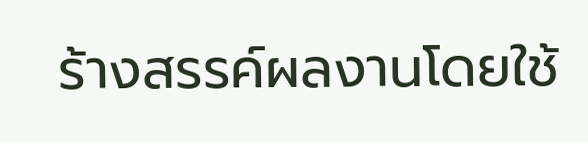ร้างสรรค์ผลงานโดยใช้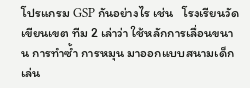โปรแกรม GSP กันอย่างไร เช่น   โรงเรียนวัดเขียนเขต ทีม 2 เล่าว่า ใช้หลักการเลื่อนขนาน การทำซ้ำ การหมุน มาออกแบบสนามเด็กเล่น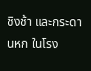ชิงช้า และกระดานหก ในโรง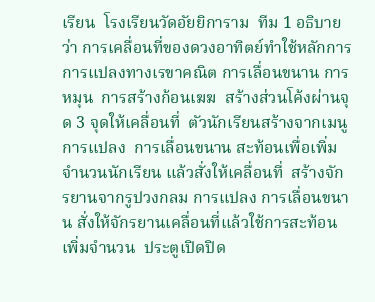เรียน  โรงเรียนวัดอัยยิการาม  ทีม 1 อธิบายว่า การเคลื่อนที่ของดวงอาทิตย์ทำใช้หลักการการแปลงทางเรขาคณิต การเลื่อนขนาน การหมุน  การสร้างก้อนเฆฆ  สร้างส่วนโค้งผ่านจุด 3 จุดให้เคลื่อนที่  ตัวนักเรียนสร้างจากเมนูการแปลง  การเลื่อนขนาน สะท้อนเพื่อเพิ่มจำนวนนักเรียน แล้วสั่งให้เคลื่อนที่  สร้างจักรยานจากรูปวงกลม การแปลง การเลื่อนขนาน สั่งให้จักรยานเคลื่อนที่แล้วใช้การสะท้อนเพิ่มจำนวน  ประตูเปิดปิด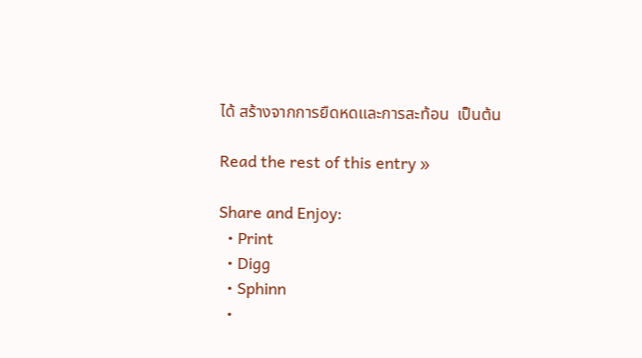ได้ สร้างจากการยืดหดและการสะท้อน  เป็นต้น

Read the rest of this entry »

Share and Enjoy:
  • Print
  • Digg
  • Sphinn
  •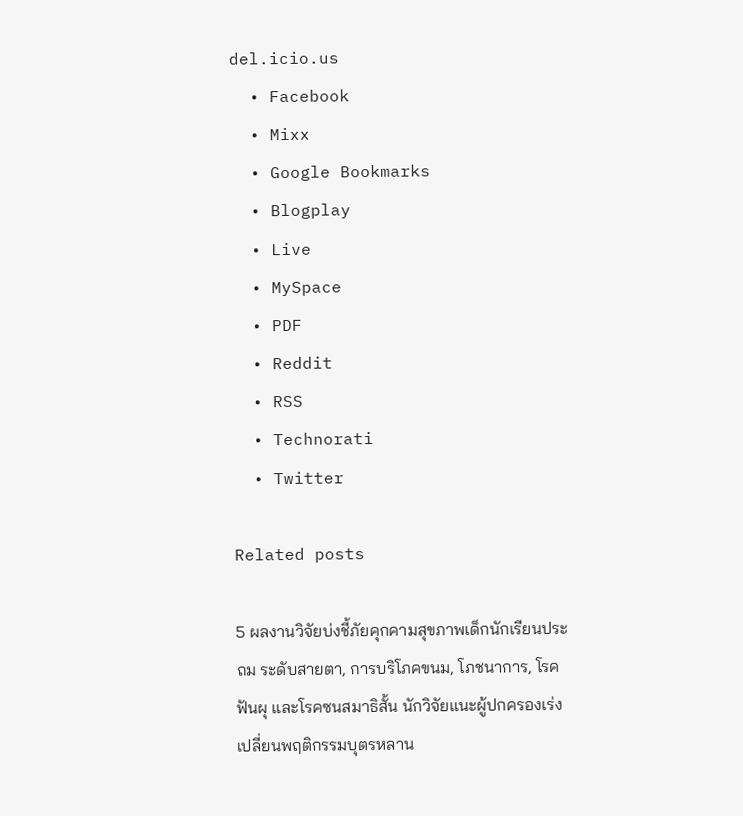del.icio.us
  • Facebook
  • Mixx
  • Google Bookmarks
  • Blogplay
  • Live
  • MySpace
  • PDF
  • Reddit
  • RSS
  • Technorati
  • Twitter

Related posts

5 ผลงานวิจัยบ่งชี้ภัยคุกคามสุขภาพเด็กนักเรียนประถม ระดับสายตา, การบริโภคขนม, โภชนาการ, โรคฟันผุ และโรคซนสมาธิสั้น นักวิจัยแนะผู้ปกครองเร่งเปลี่ยนพฤติกรรมบุตรหลาน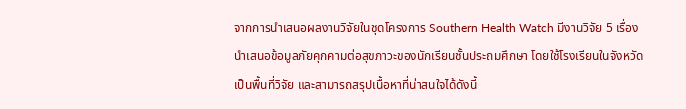จากการนำเสนอผลงานวิจัยในชุดโครงการ Southern Health Watch มีงานวิจัย 5 เรื่อง นำเสนอข้อมูลภัยคุกคามต่อสุขภาวะของนักเรียนชั้นประถมศึกษา โดยใช้โรงเรียนในจังหวัดเป็นพื้นที่วิจัย และสามารถสรุปเนื้อหาที่น่าสนใจได้ดังนี้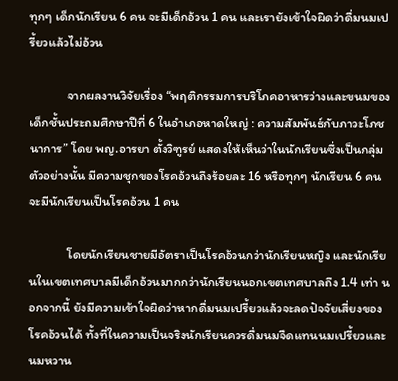ทุกๆ เด็กนักเรียน 6 คน จะมีเด็กอ้วน 1 คน และเรายังเข้าใจผิดว่าดื่มนมเปรี้ยวแล้วไม่อ้วน

             จากผลงานวิจัยเรื่อง “พฤติกรรมการบริโภคอาหารว่างและขนมของเด็กชั้นประถมศึกษาปีที่ 6 ในอำเภอหาดใหญ่ : ความสัมพันธ์กับภาวะโภชนาการ” โดย พญ.อารยา ตั้งวิฑูรย์ แสดงให้เห็นว่าในนักเรียนซึ่งเป็นกลุ่มตัวอย่างนั้น มีความชุกของโรคอ้วนถึงร้อยละ 16 หรือทุกๆ นักเรียน 6 คน จะมีนักเรียนเป็นโรคอ้วน 1 คน

             โดยนักเรียนชายมีอัตราเป็นโรคอ้วนกว่านักเรียนหญิง และนักเรียนในเขตเทศบาลมีเด็กอ้วนมากกว่านักเรียนนอกเขตเทศบาลถึง 1.4 เท่า นอกจากนี้ ยังมีความเข้าใจผิดว่าหากดื่มนมเปรี้ยวแล้วจะลดปัจจัยเสี่ยงของโรคอ้วนได้ ทั้งที่ในความเป็นจริงนักเรียนควรดื่มนมจืดแทนนมเปรี้ยวและนมหวาน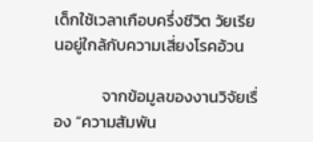เด็กใช้เวลาเกือบครึ่งชีวิต วัยเรียนอยู่ใกล้กับความเสี่ยงโรคอ้วน

             จากข้อมูลของงานวิจัยเรื่อง “ความสัมพัน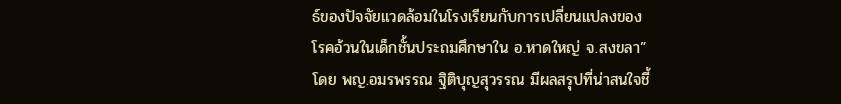ธ์ของปัจจัยแวดล้อมในโรงเรียนกับการเปลี่ยนแปลงของโรคอ้วนในเด็กชั้นประถมศึกษาใน อ.หาดใหญ่ จ.สงขลา” โดย พญ.อมรพรรณ ฐิติบุญสุวรรณ มีผลสรุปที่น่าสนใจชี้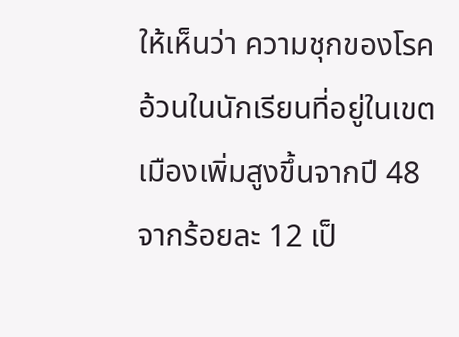ให้เห็นว่า ความชุกของโรคอ้วนในนักเรียนที่อยู่ในเขตเมืองเพิ่มสูงขึ้นจากปี 48 จากร้อยละ 12 เป็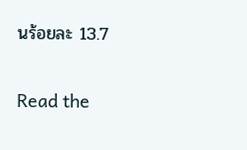นร้อยละ 13.7

Read the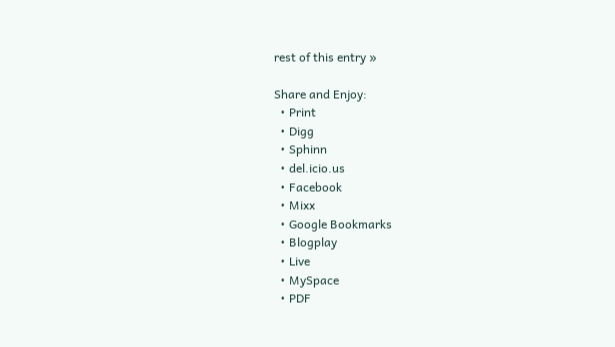rest of this entry »

Share and Enjoy:
  • Print
  • Digg
  • Sphinn
  • del.icio.us
  • Facebook
  • Mixx
  • Google Bookmarks
  • Blogplay
  • Live
  • MySpace
  • PDF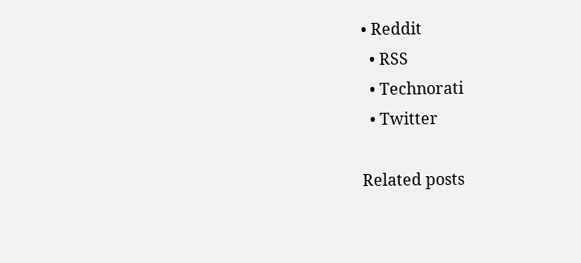• Reddit
  • RSS
  • Technorati
  • Twitter

Related posts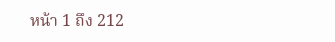หน้า 1 ถึง 212